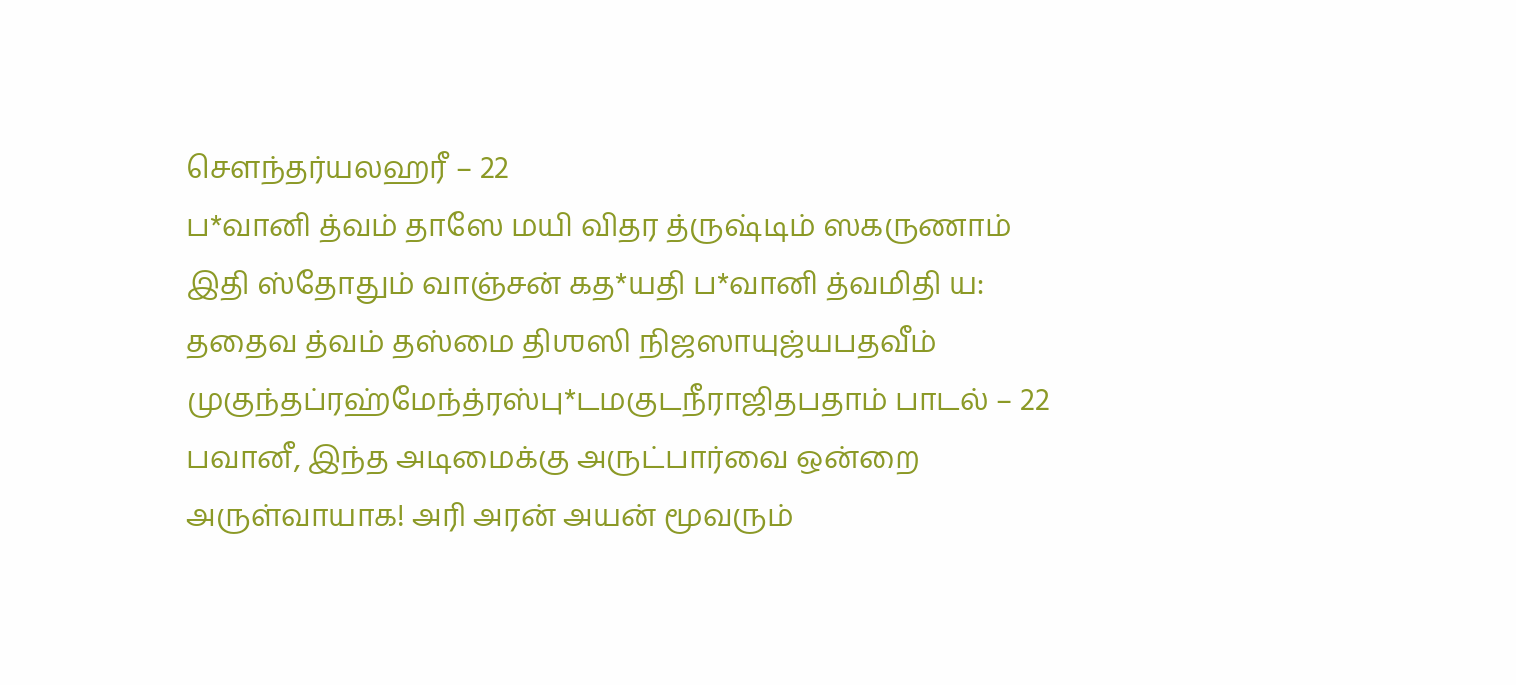சௌந்தர்யலஹரீ – 22
ப*வானி த்வம் தாஸே மயி விதர த்ருஷ்டிம் ஸகருணாம் இதி ஸ்தோதும் வாஞ்சன் கத*யதி ப*வானி த்வமிதி ய: ததைவ த்வம் தஸ்மை திஶஸி நிஜஸாயுஜ்யபதவீம் முகுந்தப்ரஹ்மேந்த்ரஸ்பு*டமகுடநீராஜிதபதாம் பாடல் – 22 பவானீ, இந்த அடிமைக்கு அருட்பார்வை ஒன்றை அருள்வாயாக! அரி அரன் அயன் மூவரும்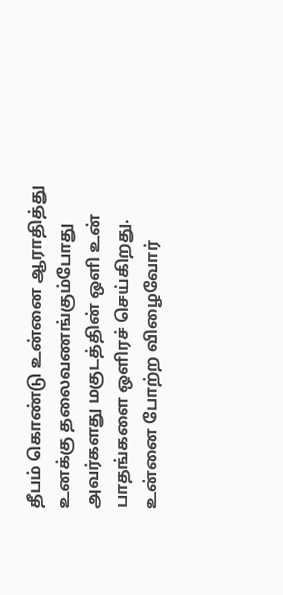தீபம் கொண்டு உன்னை ஆராதித்து உனக்கு தலைவணங்கும்போது அவர்களது மகுடத்தின் ஒளி உன் பாதங்களை ஒளிரச் செய்கிறது. உன்னை போற்ற விழைவோர்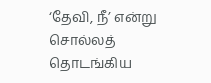‘தேவி, நீ’ என்று சொல்லத் தொடங்கிய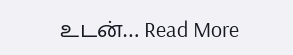உடன்… Read More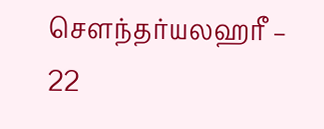சௌந்தர்யலஹரீ – 22